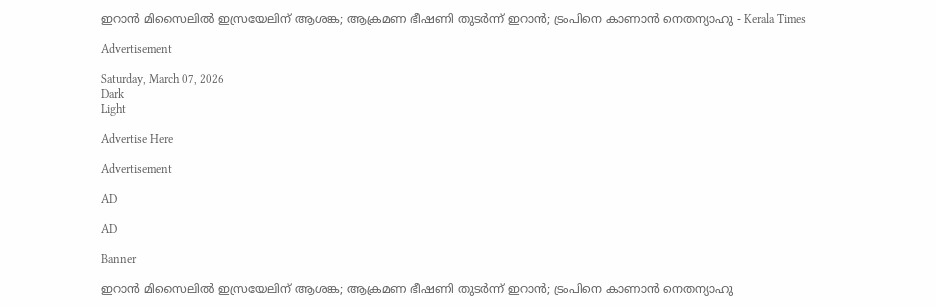ഇറാന്‍ മിസൈലില്‍ ഇസ്രയേലിന് ആശങ്ക; ആക്രമണ ഭീഷണി തുടര്‍ന്ന് ഇറാന്‍; ട്രംപിനെ കാണാന്‍ നെതന്യാഹു - Kerala Times

Advertisement

Saturday, March 07, 2026
Dark
Light

Advertise Here

Advertisement

AD

AD

Banner

ഇറാന്‍ മിസൈലില്‍ ഇസ്രയേലിന് ആശങ്ക; ആക്രമണ ഭീഷണി തുടര്‍ന്ന് ഇറാന്‍; ട്രംപിനെ കാണാന്‍ നെതന്യാഹു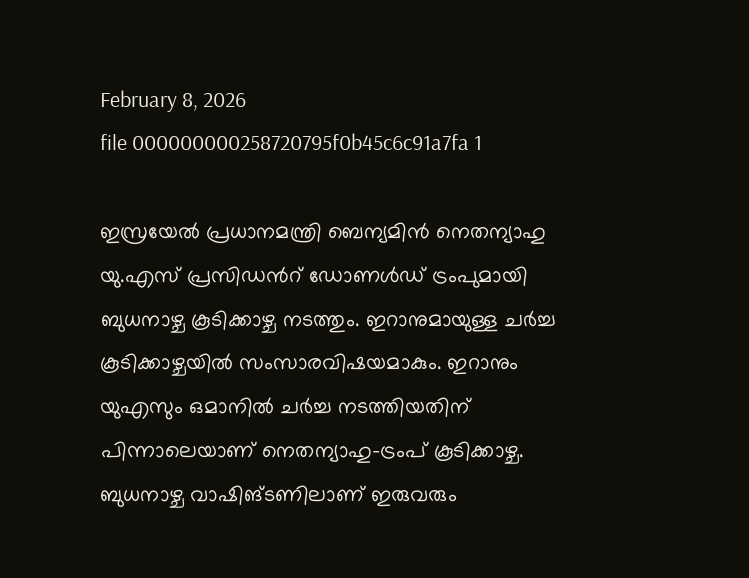February 8, 2026
file 000000000258720795f0b45c6c91a7fa 1

ഇസ്രയേല്‍ പ്രധാനമന്ത്രി ബെന്യമിന്‍ നെതന്യാഹു യു.എസ് പ്രസിഡന്‍റ് ഡോണള്‍ഡ് ട്രംപുമായി ബുധനാഴ്ച കൂടിക്കാഴ്ച നടത്തും. ഇറാനുമായുള്ള ചർച്ച കൂടിക്കാഴ്ചയില്‍ സംസാരവിഷയമാകും. ഇറാനും യുഎസും ഒമാനില്‍ ചര്‍ച്ച നടത്തിയതിന് പിന്നാലെയാണ് നെതന്യാഹു–ട്രംപ് കൂടിക്കാഴ്ച. ബുധനാഴ്ച വാഷിങ്ടണിലാണ് ഇരുവരും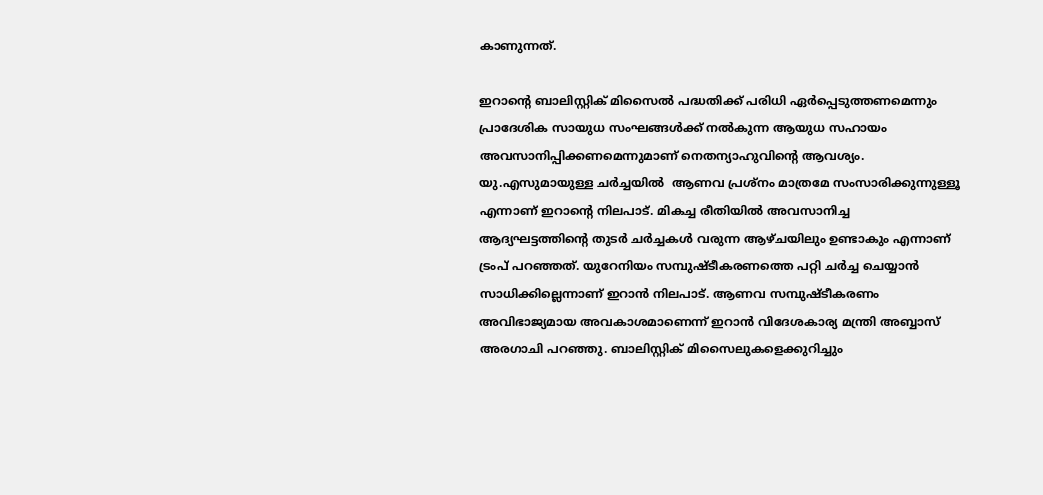കാണുന്നത്.

ഇറാന്‍റെ ബാലിസ്റ്റിക് മിസൈല്‍ പദ്ധതിക്ക് പരിധി ഏര്‍പ്പെടുത്തണമെന്നും പ്രാദേശിക സായുധ സംഘങ്ങള്‍ക്ക് നല്‍കുന്ന ആയുധ സഹായം അവസാനിപ്പിക്കണമെന്നുമാണ് നെതന്യാഹുവിന്‍റെ ആവശ്യം. യു.എസുമായുള്ള ചര്‍ച്ചയില്‍  ആണവ പ്രശ്നം മാത്രമേ സംസാരിക്കുന്നുള്ളൂ എന്നാണ് ഇറാന്‍റെ നിലപാട്. മികച്ച രീതിയില്‍ അവസാനിച്ച ആദ്യഘട്ടത്തിന്‍റെ തുടര്‍ ചര്‍ച്ചകള്‍ വരുന്ന ആഴ്ചയിലും ഉണ്ടാകും എന്നാണ് ട്രംപ് പറഞ്ഞത്. യുറേനിയം സമ്പുഷ്ടീകരണത്തെ പറ്റി ചര്‍ച്ച ചെയ്യാന്‍ സാധിക്കില്ലെന്നാണ് ഇറാന്‍ നിലപാട്. ആണവ സമ്പുഷ്ടീകരണം അവിഭാജ്യമായ അവകാശമാണെന്ന് ഇറാന്‍ വിദേശകാര്യ മന്ത്രി അബ്ബാസ് അരഗാചി പറഞ്ഞു. ബാലിസ്റ്റിക് മിസൈലുകളെക്കുറിച്ചും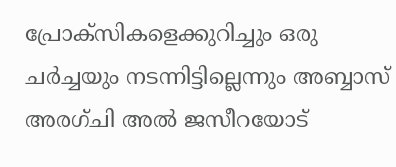പ്രോക്സികളെക്കുറിച്ചും ഒരു ചർച്ചയും നടന്നിട്ടില്ലെന്നും അബ്ബാസ് അരഗ്ചി അൽ ജസീറയോട്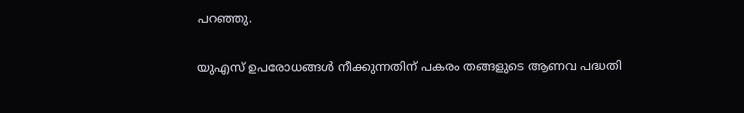പറഞ്ഞു.

യുഎസ് ഉപരോധങ്ങൾ നീക്കുന്നതിന് പകരം തങ്ങളുടെ ആണവ പദ്ധതി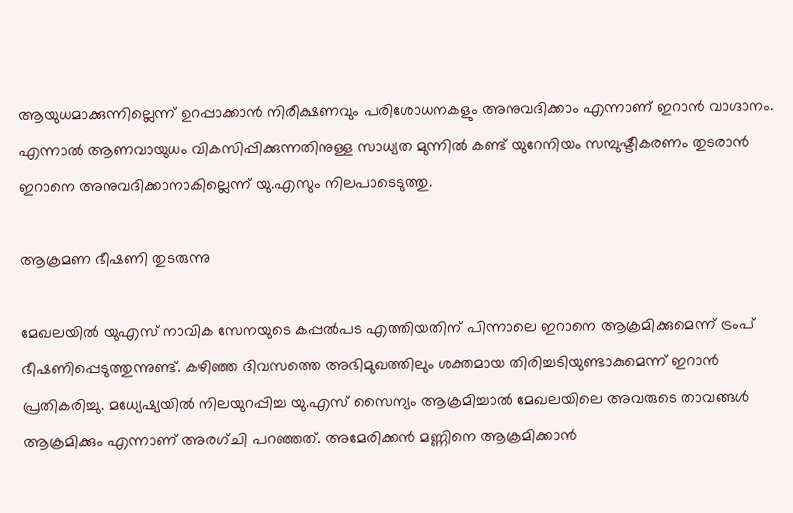ആയുധമാക്കുന്നില്ലെന്ന് ഉറപ്പാക്കാൻ നിരീക്ഷണവും പരിശോധനകളും അനുവദിക്കാം എന്നാണ് ഇറാന്‍ വാഗ്ദാനം. എന്നാല്‍ ആണവായുധം വികസിപ്പിക്കുന്നതിനുള്ള സാധ്യത മുന്നില്‍ കണ്ട് യുറേനിയം സമ്പുഷ്ടീകരണം തുടരാന്‍ ഇറാനെ അനുവദിക്കാനാകില്ലെന്ന് യു.എസും നിലപാടെടുത്തു.

ആക്രമണ ഭീഷണി തുടരുന്നു

മേഖലയില്‍ യുഎസ് നാവിക സേനയുടെ കപ്പല്‍പട എത്തിയതിന് പിന്നാലെ ഇറാനെ ആക്രമിക്കുമെന്ന് ട്രംപ് ഭീഷണിപ്പെടുത്തുന്നുണ്ട്. കഴിഞ്ഞ ദിവസത്തെ അഭിമുഖത്തിലും ശക്തമായ തിരിച്ചടിയുണ്ടാകുമെന്ന് ഇറാന്‍ പ്രതികരിച്ചു. മധ്യേഷ്യയില്‍ നിലയുറപ്പിച്ച യു.എസ് സൈന്യം ആക്രമിച്ചാല്‍ മേഖലയിലെ അവരുടെ താവങ്ങള്‍ ആക്രമിക്കും എന്നാണ് അരഗ്ചി പറഞ്ഞത്. അമേരിക്കന്‍ മണ്ണിനെ ആക്രമിക്കാന്‍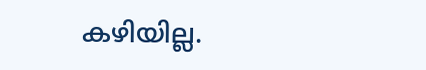കഴിയില്ല.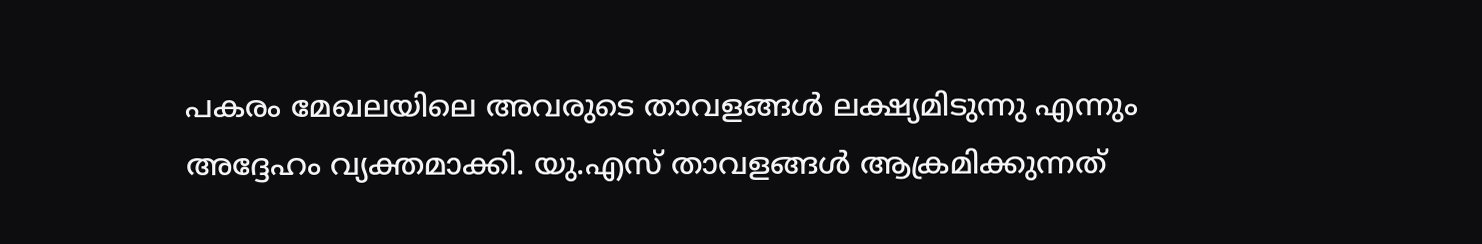പകരം മേഖലയിലെ അവരുടെ താവളങ്ങള്‍ ലക്ഷ്യമിടുന്നു എന്നും അദ്ദേഹം വ്യക്തമാക്കി. യു.എസ് താവളങ്ങള്‍ ആക്രമിക്കുന്നത്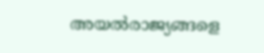അയല്‍രാജ്യങ്ങളെ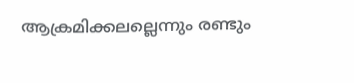ആക്രമിക്കലല്ലെന്നും രണ്ടും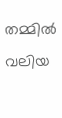തമ്മിൽ വലിയ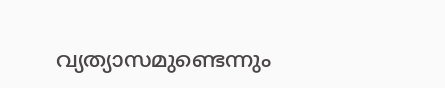വ്യത്യാസമുണ്ടെന്നും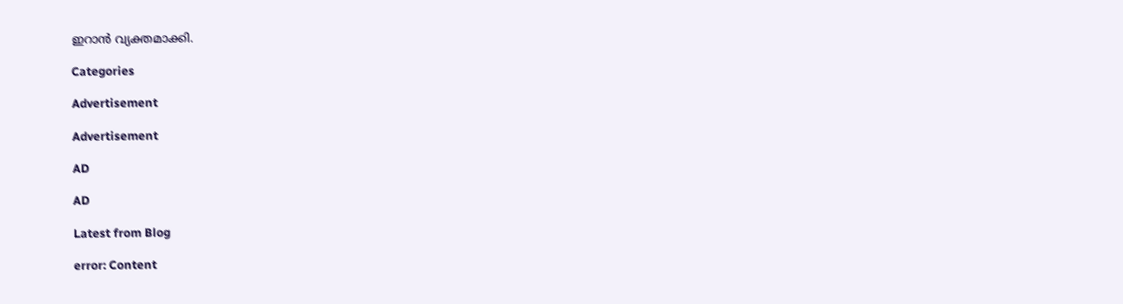ഇറാന്‍ വ്യക്തമാക്കി.

Categories

Advertisement

Advertisement

AD

AD

Latest from Blog

error: Content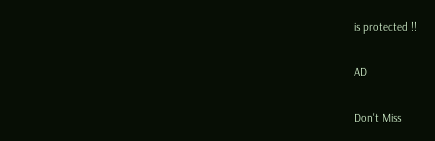is protected !!

AD

Don't Miss